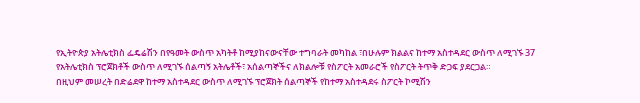የኢትዮጵያ አትሌቲክስ ፌዴሬሽን በየዓመት ውስጥ አካትቶ ከሚያከናውናቸው ተግባራት መካከል ፣በሁሉም ክልልና ከተማ አስተዳደር ውስጥ ለሚገኙ 37 የአትሌቲክስ ፕሮጀክቶች ውስጥ ለሚገኙ ሰልጣኝ አትሌቶች፣ አሰልጣኞችና ለክልሎቹ የስፖርት አመራሮች የስፖርት ትጥቅ ድጋፍ ያደርጋል።
በዚህም መሠረት በድሬደዋ ከተማ አስተዳደር ውስጥ ለሚገኙ ፕሮጀክት ሰልጣኞች የከተማ አስተዳደሩ ስፖርት ኮሚሽን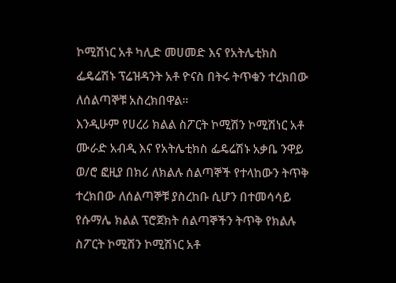ኮሚሽነር አቶ ካሊድ መሀመድ እና የአትሌቲክስ ፌዴሬሽኑ ፕሬዝዳንት አቶ ዮናስ በትሩ ትጥቁን ተረክበው ለሰልጣኞቹ አስረክበዋል።
እንዲሁም የሀረሪ ክልል ስፖርት ኮሚሽን ኮሚሽነር አቶ ሙራድ አብዲ እና የአትሌቲክስ ፌዴሬሽኑ አቃቤ ንዋይ ወ/ሮ ፎዚያ በክሪ ለክልሉ ሰልጣኞች የተላከውን ትጥቅ ተረክበው ለሰልጣኞቹ ያስረከቡ ሲሆን በተመሳሳይ የሱማሌ ክልል ፕሮጀክት ሰልጣኞችን ትጥቅ የክልሉ ስፖርት ኮሚሽን ኮሚሽነር አቶ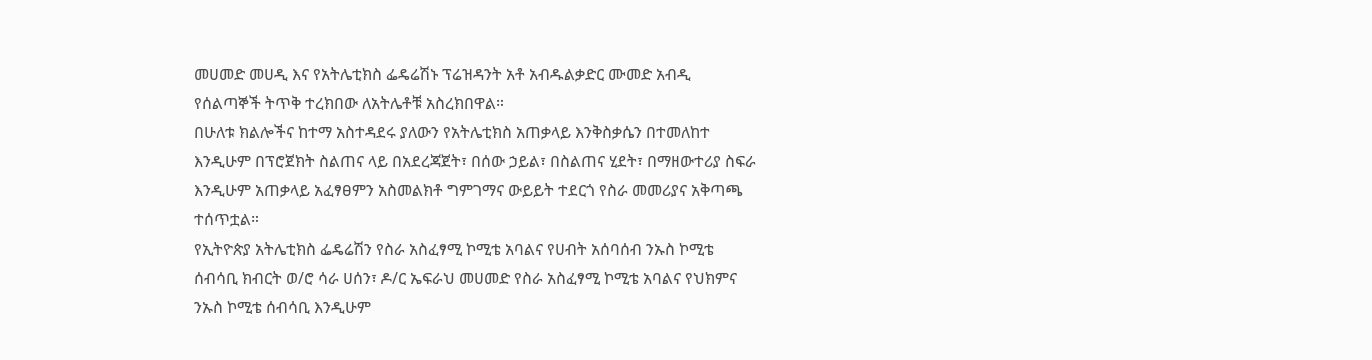መሀመድ መሀዲ እና የአትሌቲክስ ፌዴሬሽኑ ፕሬዝዳንት አቶ አብዱልቃድር ሙመድ አብዲ የሰልጣኞች ትጥቅ ተረክበው ለአትሌቶቹ አስረክበዋል።
በሁለቱ ክልሎችና ከተማ አስተዳደሩ ያለውን የአትሌቲክስ አጠቃላይ እንቅስቃሴን በተመለከተ እንዲሁም በፕሮጀክት ስልጠና ላይ በአደረጃጀት፣ በሰው ኃይል፣ በስልጠና ሂደት፣ በማዘውተሪያ ስፍራ እንዲሁም አጠቃላይ አፈፃፀምን አስመልክቶ ግምገማና ውይይት ተደርጎ የስራ መመሪያና አቅጣጫ ተሰጥቷል።
የኢትዮጵያ አትሌቲክስ ፌዴሬሽን የስራ አስፈፃሚ ኮሚቴ አባልና የሀብት አሰባሰብ ንኡስ ኮሚቴ ሰብሳቢ ክብርት ወ/ሮ ሳራ ሀሰን፣ ዶ/ር ኤፍራህ መሀመድ የስራ አስፈፃሚ ኮሚቴ አባልና የህክምና ንኡስ ኮሚቴ ሰብሳቢ እንዲሁም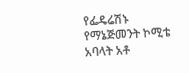የፌዴሬሽኑ የማኔጅመንት ኮሚቴ አባላት አቶ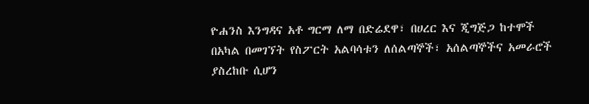ዮሐንስ እንግዳና አቶ ግርማ ለማ በድሬደዋ፣ በሀረር እና ጂግጅጋ ከተሞች በአካል በመገኘት የስፖርት አልባሳቱን ለሰልጣኞች፣ አሰልጣኞችና አመራሮች ያስረከቡ ሲሆን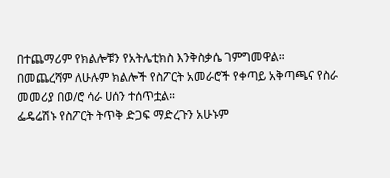በተጨማሪም የክልሎቹን የአትሌቲክስ እንቅስቃሴ ገምግመዋል።
በመጨረሻም ለሁሉም ክልሎች የስፖርት አመራሮች የቀጣይ አቅጣጫና የስራ መመሪያ በወ/ሮ ሳራ ሀሰን ተሰጥቷል።
ፌዴሬሽኑ የስፖርት ትጥቅ ድጋፍ ማድረጉን አሁኑም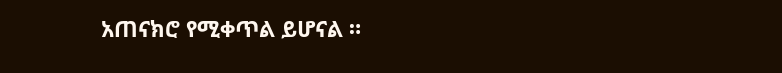አጠናክሮ የሚቀጥል ይሆናል ።